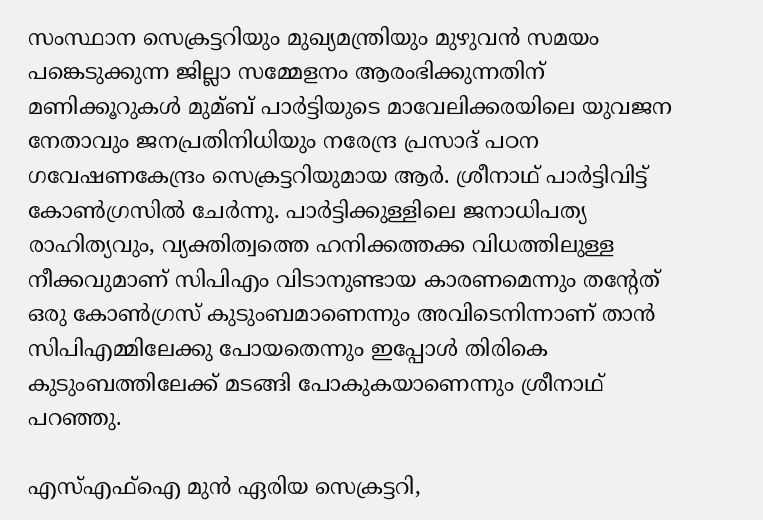സംസ്ഥാന സെക്രട്ടറിയും മുഖ്യമന്ത്രിയും മുഴുവന്‍ സമയം പങ്കെടുക്കുന്ന ജില്ലാ സമ്മേളനം ആരംഭിക്കുന്നതിന് മണിക്കൂറുകള്‍ മുമ്ബ് പാര്‍ട്ടിയുടെ മാവേലിക്കരയിലെ യുവജന നേതാവും ജനപ്രതിനിധിയും നരേന്ദ്ര പ്രസാദ് പഠന ഗവേഷണകേന്ദ്രം സെക്രട്ടറിയുമായ ആര്‍. ശ്രീനാഥ് പാര്‍ട്ടിവിട്ട് കോണ്‍ഗ്രസില്‍ ചേര്‍ന്നു. പാര്‍ട്ടിക്കുള്ളിലെ ജനാധിപത്യ രാഹിത്യവും, വ്യക്തിത്വത്തെ ഹനിക്കത്തക്ക വിധത്തിലുള്ള നീക്കവുമാണ് സിപിഎം വിടാനുണ്ടായ കാരണമെന്നും തന്‍റേത് ഒരു കോണ്‍ഗ്രസ് കുടുംബമാണെന്നും അവിടെനിന്നാണ് താന്‍ സിപിഎമ്മിലേക്കു പോയതെന്നും ഇപ്പോള്‍ തിരികെ കുടുംബത്തിലേക്ക് മടങ്ങി പോകുകയാണെന്നും ശ്രീനാഥ് പറഞ്ഞു.

എസ്‌എഫ്‌ഐ മുന്‍ ഏരിയ സെക്രട്ടറി,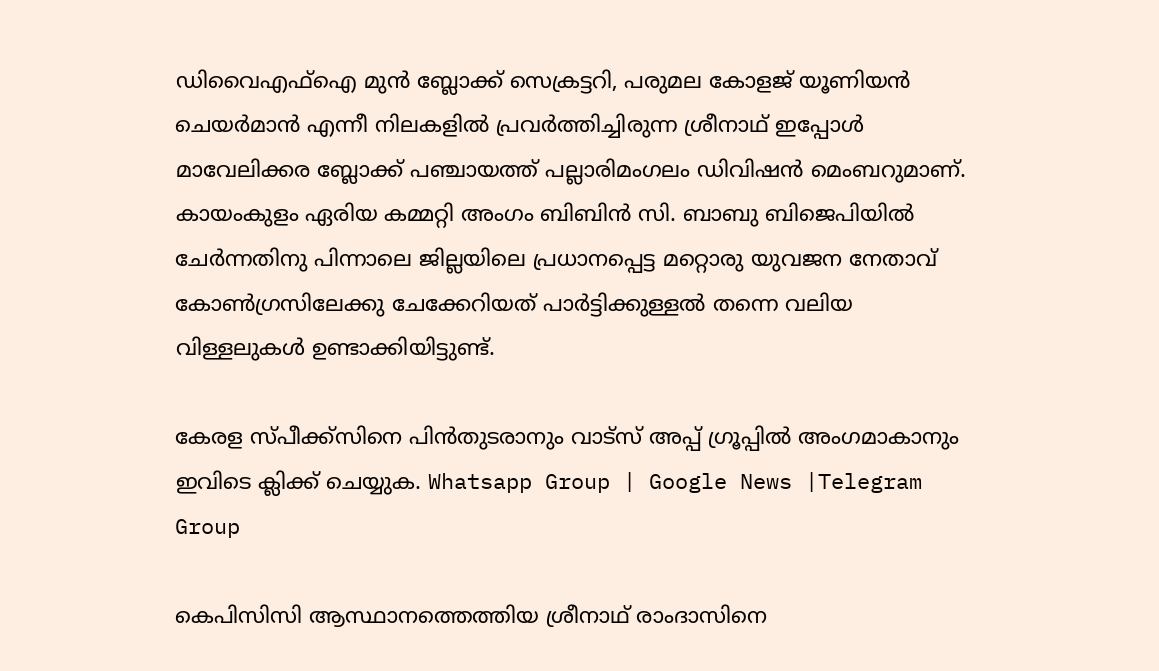ഡിവൈഎഫ്‌ഐ മുന്‍ ബ്ലോക്ക് സെക്രട്ടറി, പരുമല കോളജ് യൂണിയന്‍ ചെയര്‍മാന്‍ എന്നീ നിലകളില്‍ പ്രവര്‍ത്തിച്ചിരുന്ന ശ്രീനാഥ് ഇപ്പോള്‍ മാവേലിക്കര ബ്ലോക്ക് പഞ്ചായത്ത് പല്ലാരിമംഗലം ഡിവിഷന്‍ മെംബറുമാണ്. കായംകുളം ഏരിയ കമ്മറ്റി അംഗം ബിബിന്‍ സി. ബാബു ബിജെപിയില്‍ ചേര്‍ന്നതിനു പിന്നാലെ ജില്ലയിലെ പ്രധാനപ്പെട്ട മറ്റൊരു യുവജന നേതാവ് കോണ്‍ഗ്രസിലേക്കു ചേക്കേറിയത് പാര്‍ട്ടിക്കുള്ളല്‍ തന്നെ വലിയ വിള്ളലുകള്‍ ഉണ്ടാക്കിയിട്ടുണ്ട്.

കേരള സ്പീക്ക്സിനെ പിൻതുടരാനും വാട്സ് അപ്പ് ഗ്രൂപ്പിൽ അംഗമാകാനും ഇവിടെ ക്ലിക്ക് ചെയ്യുക. Whatsapp Group | Google News |Telegram Group

കെപിസിസി ആസ്ഥാനത്തെത്തിയ ശ്രീനാഥ് രാംദാസിനെ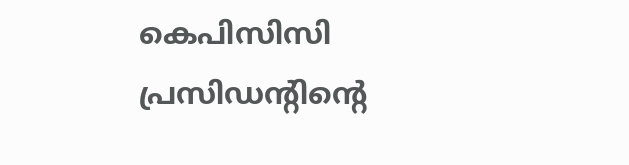കെപിസിസി പ്രസിഡന്‍റിന്‍റെ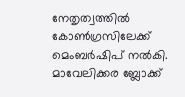നേതൃത്വത്തില്‍ കോണ്‍ഗ്രസിലേക്ക് മെംബര്‍ഷിപ് നല്‍കി. മാവേലിക്കര ബ്ലോക്ക്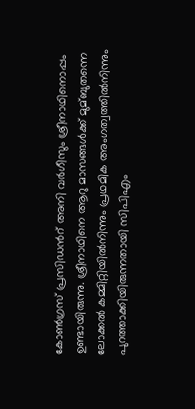കോണ്‍ഗ്രസ് പ്രസിഡന്‍റ് അനി വര്‍ഗീസും ശ്രീനാഥിനൊപ്പം ഉണ്ടായിരുന്നു. ശ്രീനാഥിനെ ആറു മാസങ്ങള്‍ക്ക് മുമ്ബുതന്നെ ലോക്കല്‍ കമ്മിറ്റിയില്‍നിന്നും പ്രഥമിക അംഗത്വത്തില്‍നിന്നും പുറത്താക്കിയിരുന്നതായി സിപിഎം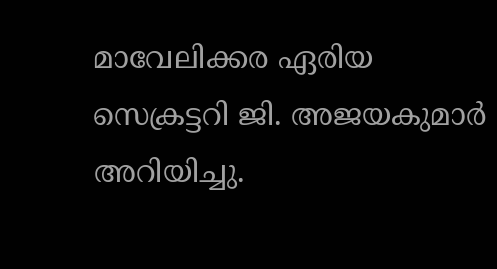മാവേലിക്കര ഏരിയ സെക്രട്ടറി ജി. അജയകുമാര്‍ അറിയിച്ചു.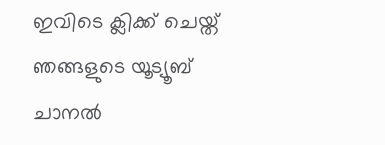ഇവിടെ ക്ലിക്ക് ചെയ്ത് ഞങ്ങളുടെ യൂട്യൂബ് ചാനൽ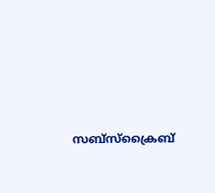സബ്സ്ക്രൈബ്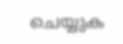ചെയ്യുക